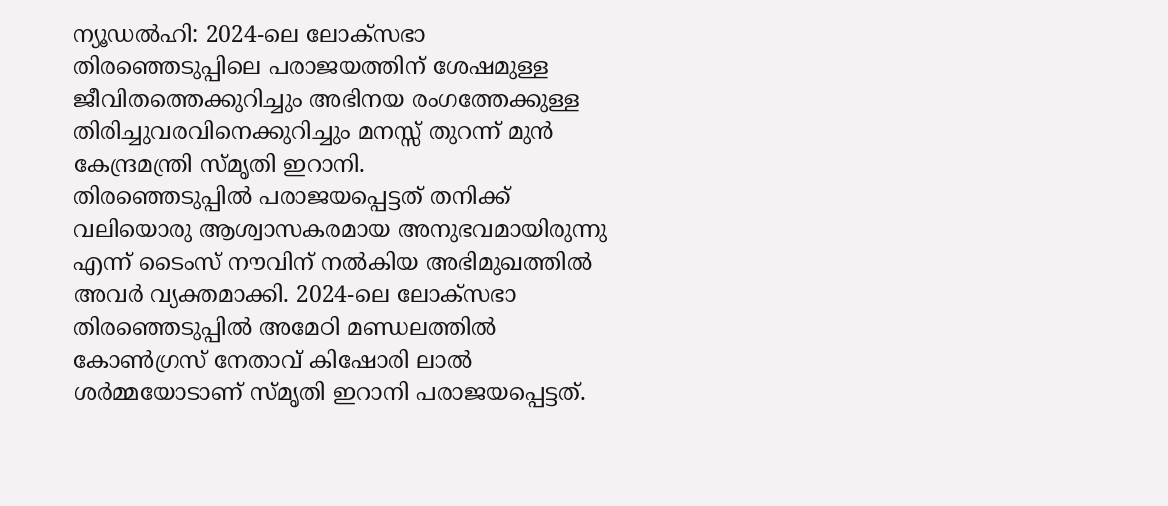ന്യൂഡൽഹി: 2024-ലെ ലോക്സഭാ തിരഞ്ഞെടുപ്പിലെ പരാജയത്തിന് ശേഷമുള്ള ജീവിതത്തെക്കുറിച്ചും അഭിനയ രംഗത്തേക്കുള്ള തിരിച്ചുവരവിനെക്കുറിച്ചും മനസ്സ് തുറന്ന് മുൻ കേന്ദ്രമന്ത്രി സ്മൃതി ഇറാനി.
തിരഞ്ഞെടുപ്പിൽ പരാജയപ്പെട്ടത് തനിക്ക് വലിയൊരു ആശ്വാസകരമായ അനുഭവമായിരുന്നു എന്ന് ടൈംസ് നൗവിന് നൽകിയ അഭിമുഖത്തിൽ അവർ വ്യക്തമാക്കി. 2024-ലെ ലോക്സഭാ തിരഞ്ഞെടുപ്പിൽ അമേഠി മണ്ഡലത്തിൽ കോൺഗ്രസ് നേതാവ് കിഷോരി ലാൽ ശർമ്മയോടാണ് സ്മൃതി ഇറാനി പരാജയപ്പെട്ടത്.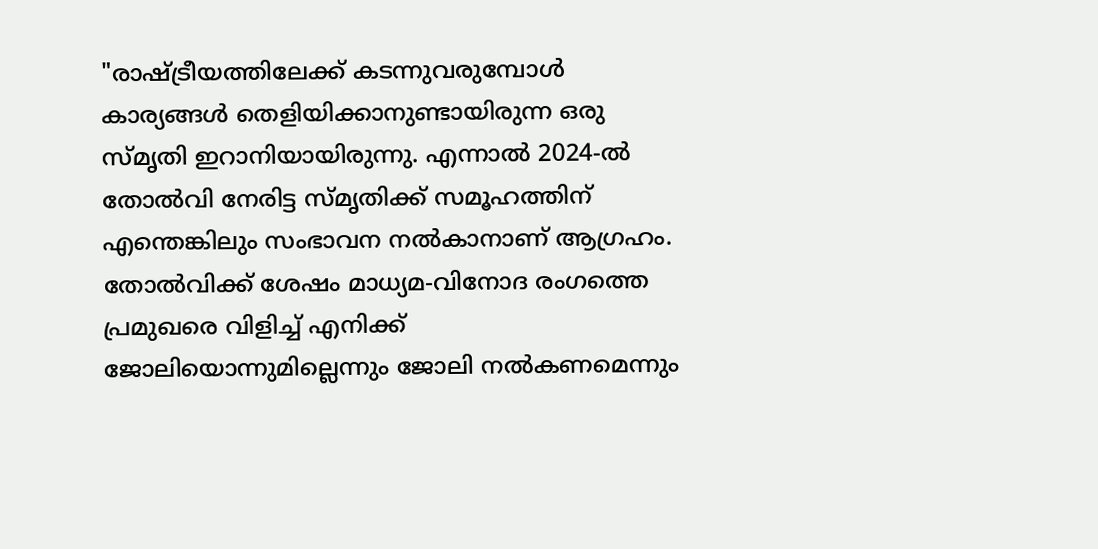"രാഷ്ട്രീയത്തിലേക്ക് കടന്നുവരുമ്പോൾ കാര്യങ്ങൾ തെളിയിക്കാനുണ്ടായിരുന്ന ഒരു സ്മൃതി ഇറാനിയായിരുന്നു. എന്നാൽ 2024-ൽ തോൽവി നേരിട്ട സ്മൃതിക്ക് സമൂഹത്തിന് എന്തെങ്കിലും സംഭാവന നൽകാനാണ് ആഗ്രഹം. തോൽവിക്ക് ശേഷം മാധ്യമ-വിനോദ രംഗത്തെ പ്രമുഖരെ വിളിച്ച് എനിക്ക് ജോലിയൊന്നുമില്ലെന്നും ജോലി നൽകണമെന്നും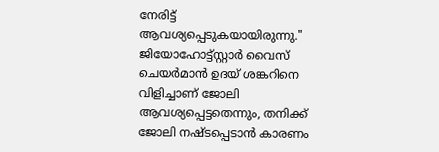നേരിട്ട് ആവശ്യപ്പെടുകയായിരുന്നു."
ജിയോഹോട്ട്സ്റ്റാർ വൈസ് ചെയർമാൻ ഉദയ് ശങ്കറിനെ വിളിച്ചാണ് ജോലി ആവശ്യപ്പെട്ടതെന്നും, തനിക്ക് ജോലി നഷ്ടപ്പെടാൻ കാരണം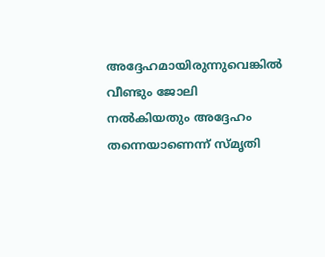അദ്ദേഹമായിരുന്നുവെങ്കിൽ വീണ്ടും ജോലി നൽകിയതും അദ്ദേഹം തന്നെയാണെന്ന് സ്മൃതി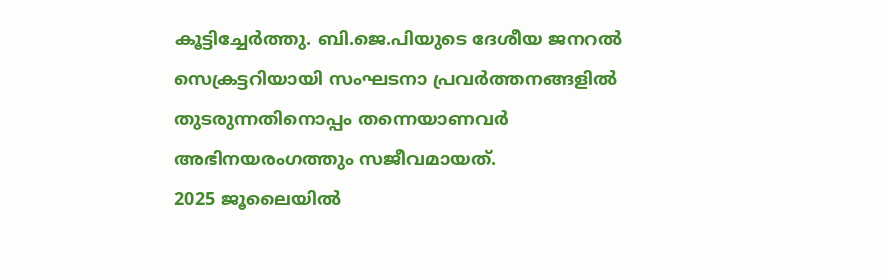കൂട്ടിച്ചേർത്തു. ബി.ജെ.പിയുടെ ദേശീയ ജനറൽ സെക്രട്ടറിയായി സംഘടനാ പ്രവർത്തനങ്ങളിൽ തുടരുന്നതിനൊപ്പം തന്നെയാണവർ അഭിനയരംഗത്തും സജീവമായത്.
2025 ജൂലൈയിൽ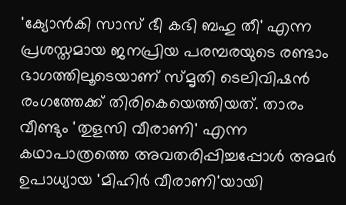'ക്യോൻകി സാസ് ഭീ കഭി ബഹു തീ' എന്ന പ്രശസ്തമായ ജനപ്രിയ പരമ്പരയുടെ രണ്ടാം ഭാഗത്തിലൂടെയാണ് സ്മൃതി ടെലിവിഷൻ രംഗത്തേക്ക് തിരികെയെത്തിയത്. താരം വീണ്ടും 'തുളസി വീരാണി' എന്ന കഥാപാത്രത്തെ അവതരിപ്പിച്ചപ്പോൾ അമർ ഉപാധ്യായ 'മിഹിർ വീരാണി'യായി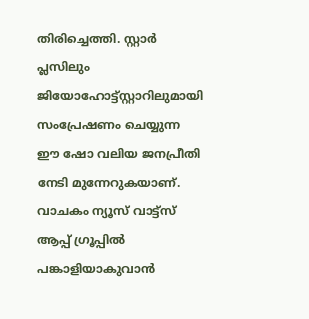തിരിച്ചെത്തി. സ്റ്റാർ പ്ലസിലും ജിയോഹോട്ട്സ്റ്റാറിലുമായി സംപ്രേഷണം ചെയ്യുന്ന ഈ ഷോ വലിയ ജനപ്രീതി നേടി മുന്നേറുകയാണ്.
വാചകം ന്യൂസ് വാട്ട്സ് ആപ്പ് ഗ്രൂപ്പിൽ പങ്കാളിയാകുവാൻ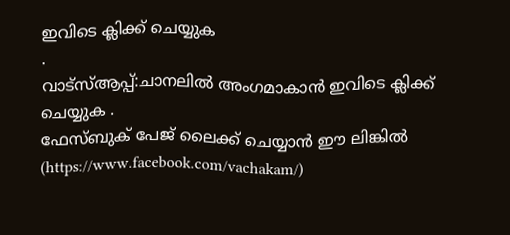ഇവിടെ ക്ലിക്ക് ചെയ്യുക
.
വാട്സ്ആപ്പ്:ചാനലിൽ അംഗമാകാൻ ഇവിടെ ക്ലിക്ക് ചെയ്യുക .
ഫേസ്ബുക് പേജ് ലൈക്ക് ചെയ്യാൻ ഈ ലിങ്കിൽ (https://www.facebook.com/vachakam/)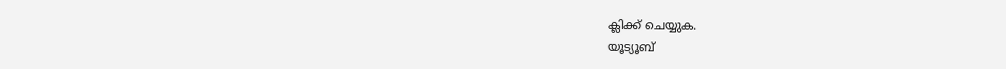ക്ലിക്ക് ചെയ്യുക.
യൂട്യൂബ്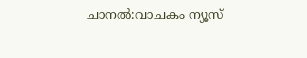ചാനൽ:വാചകം ന്യൂസ്